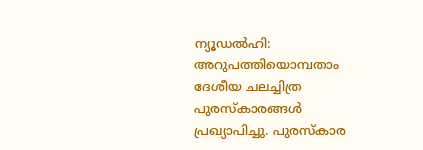ന്യൂഡൽഹി: അറുപത്തിയൊമ്പതാം ദേശീയ ചലച്ചിത്ര പുരസ്കാരങ്ങൾ പ്രഖ്യാപിച്ചു. പുരസ്കാര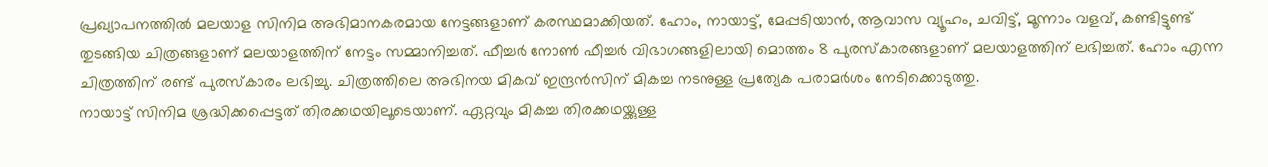പ്രഖ്യാപനത്തിൽ മലയാള സിനിമ അഭിമാനകരമായ നേട്ടങ്ങളാണ് കരസ്ഥമാക്കിയത്. ഹോം, നായാട്ട്, മേപ്പടിയാൻ, ആവാസ വ്യൂഹം, ചവിട്ട്, മൂന്നാം വളവ്, കണ്ടിട്ടുണ്ട് തുടങ്ങിയ ചിത്രങ്ങളാണ് മലയാളത്തിന് നേട്ടം സമ്മാനിച്ചത്. ഫീച്ചർ നോൺ ഫീച്ചർ വിഭാഗങ്ങളിലായി മൊത്തം 8 പുരസ്കാരങ്ങളാണ് മലയാളത്തിന് ലഭിച്ചത്. ഹോം എന്ന ചിത്രത്തിന് രണ്ട് പുരസ്കാരം ലഭിച്ചു. ചിത്രത്തിലെ അഭിനയ മികവ് ഇന്ദ്രൻസിന് മികച്ച നടനുള്ള പ്രത്യേക പരാമർശം നേടിക്കൊടുത്തു.
നായാട്ട് സിനിമ ശ്രദ്ധിക്കപ്പെട്ടത് തിരക്കഥയിലൂടെയാണ്. ഏറ്റവും മികച്ച തിരക്കഥയ്ക്കുള്ള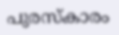പുരസ്കാരം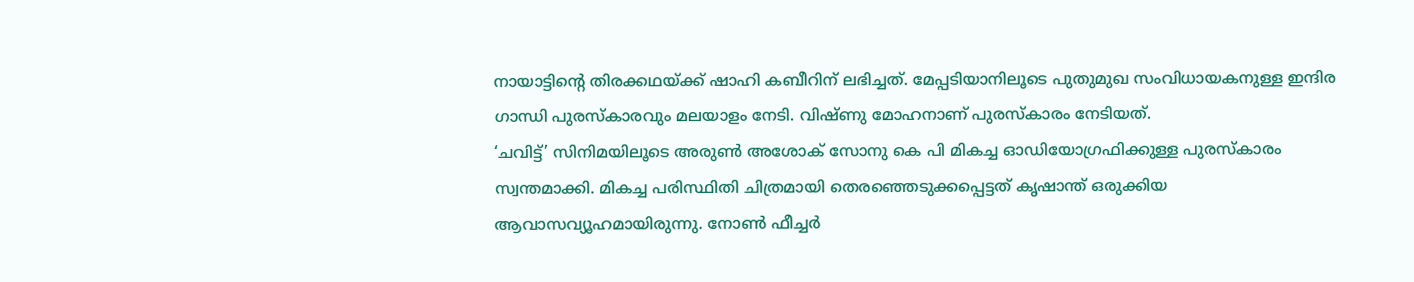നായാട്ടിന്റെ തിരക്കഥയ്ക്ക് ഷാഹി കബീറിന് ലഭിച്ചത്. മേപ്പടിയാനിലൂടെ പുതുമുഖ സംവിധായകനുള്ള ഇന്ദിര ഗാന്ധി പുരസ്കാരവും മലയാളം നേടി. വിഷ്ണു മോഹനാണ് പുരസ്കാരം നേടിയത്.
‘ചവിട്ട്’ സിനിമയിലൂടെ അരുൺ അശോക് സോനു കെ പി മികച്ച ഓഡിയോഗ്രഫിക്കുള്ള പുരസ്കാരം സ്വന്തമാക്കി. മികച്ച പരിസ്ഥിതി ചിത്രമായി തെരഞ്ഞെടുക്കപ്പെട്ടത് കൃഷാന്ത് ഒരുക്കിയ ആവാസവ്യൂഹമായിരുന്നു. നോൺ ഫീച്ചർ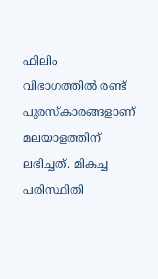ഫിലിം വിഭാഗത്തിൽ രണ്ട് പുരസ്കാരങ്ങളാണ് മലയാളത്തിന് ലഭിച്ചത്. മികച്ച പരിസ്ഥിതി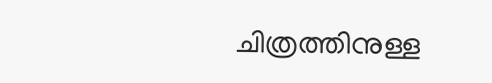ചിത്രത്തിനുള്ള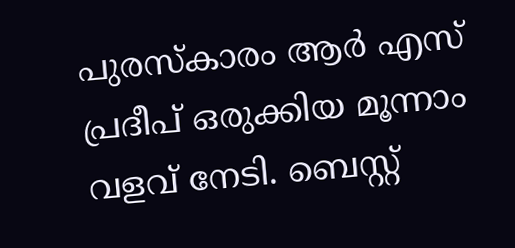പുരസ്കാരം ആർ എസ് പ്രദീപ് ഒരുക്കിയ മൂന്നാം വളവ് നേടി. ബെസ്റ്റ്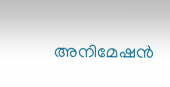അനിമേഷൻ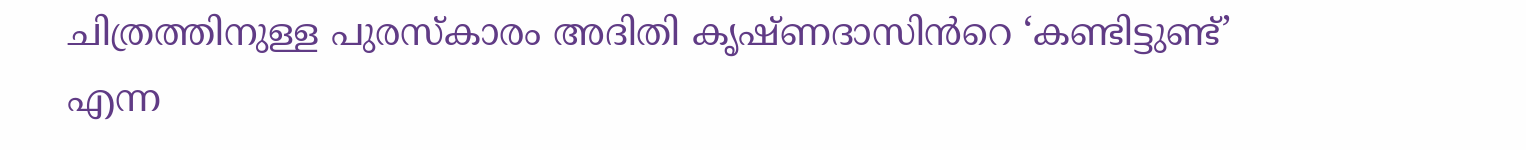ചിത്രത്തിനുള്ള പുരസ്കാരം അദിതി കൃഷ്ണദാസിൻറെ ‘കണ്ടിട്ടുണ്ട്’ എന്ന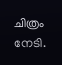ചിത്രം നേടി.